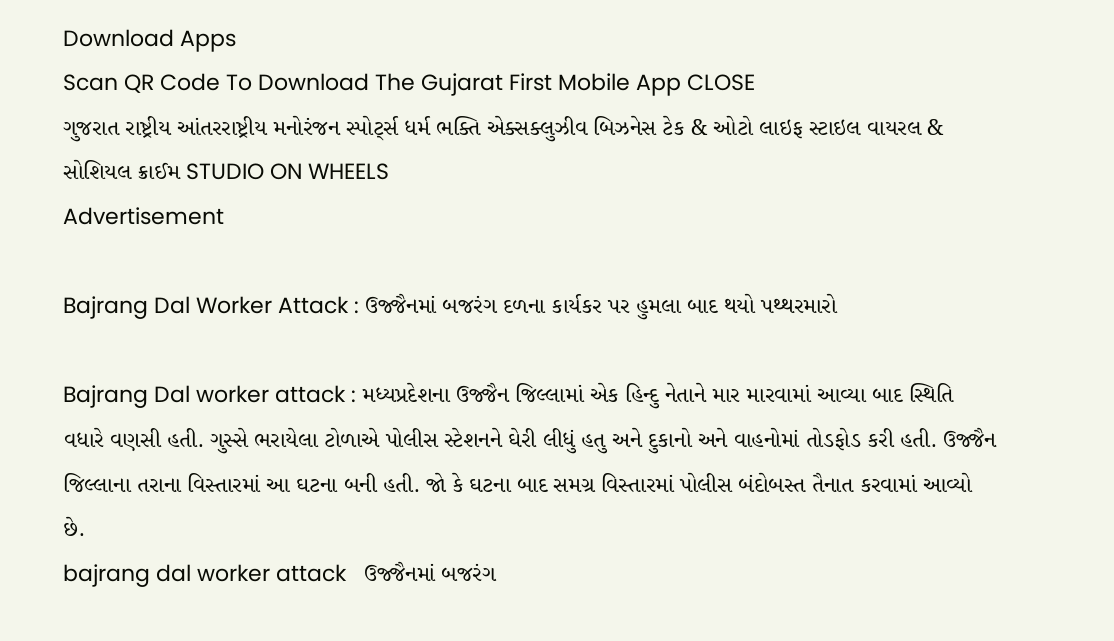Download Apps
Scan QR Code To Download The Gujarat First Mobile App CLOSE
ગુજરાત રાષ્ટ્રીય આંતરરાષ્ટ્રીય મનોરંજન સ્પોર્ટ્સ ધર્મ ભક્તિ એક્સક્લુઝીવ બિઝનેસ ટેક & ઓટો લાઇફ સ્ટાઇલ વાયરલ & સોશિયલ ક્રાઈમ STUDIO ON WHEELS
Advertisement

Bajrang Dal Worker Attack : ઉજ્જૈનમાં બજરંગ દળના કાર્યકર પર હુમલા બાદ થયો પથ્થરમારો

Bajrang Dal worker attack : મધ્યપ્રદેશના ઉજ્જૈન જિલ્લામાં એક હિન્દુ નેતાને માર મારવામાં આવ્યા બાદ સ્થિતિ વધારે વણસી હતી. ગુસ્સે ભરાયેલા ટોળાએ પોલીસ સ્ટેશનને ઘેરી લીધું હતુ અને દુકાનો અને વાહનોમાં તોડફોડ કરી હતી. ઉજ્જૈન જિલ્લાના તરાના વિસ્તારમાં આ ઘટના બની હતી. જો કે ઘટના બાદ સમગ્ર વિસ્તારમાં પોલીસ બંદોબસ્ત તૈનાત કરવામાં આવ્યો છે.
bajrang dal worker attack   ઉજ્જૈનમાં બજરંગ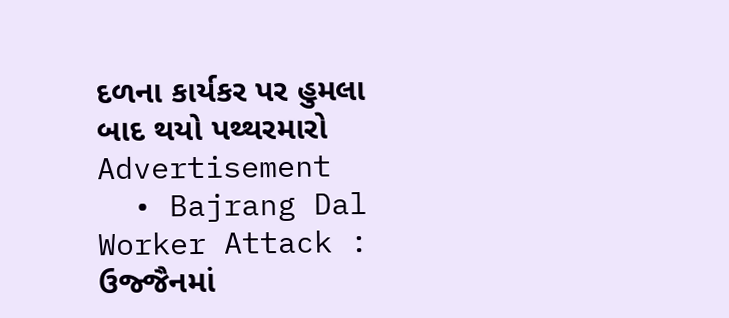દળના કાર્યકર પર હુમલા બાદ થયો પથ્થરમારો
Advertisement
  • Bajrang Dal Worker Attack : ઉજ્જૈનમાં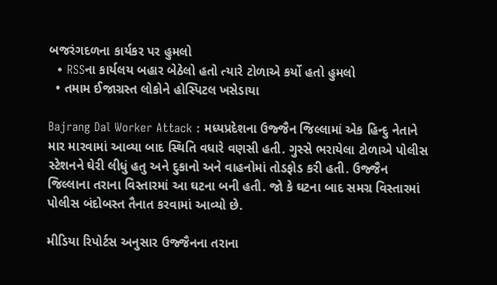બજરંગદળના કાર્યકર પર હુમલો
  • RSSના કાર્યલય બહાર બેઠેલો હતો ત્યારે ટોળાએ કર્યો હતો હુમલો
  • તમામ ઈજાગ્રસ્ત લોકોને હોસ્પિટલ ખસેડાયા

Bajrang Dal Worker Attack : મધ્યપ્રદેશના ઉજ્જૈન જિલ્લામાં એક હિન્દુ નેતાને માર મારવામાં આવ્યા બાદ સ્થિતિ વધારે વણસી હતી. ગુસ્સે ભરાયેલા ટોળાએ પોલીસ સ્ટેશનને ઘેરી લીધું હતુ અને દુકાનો અને વાહનોમાં તોડફોડ કરી હતી. ઉજ્જૈન જિલ્લાના તરાના વિસ્તારમાં આ ઘટના બની હતી. જો કે ઘટના બાદ સમગ્ર વિસ્તારમાં પોલીસ બંદોબસ્ત તૈનાત કરવામાં આવ્યો છે.

મીડિયા રિપોર્ટસ અનુસાર ઉજ્જૈનના તરાના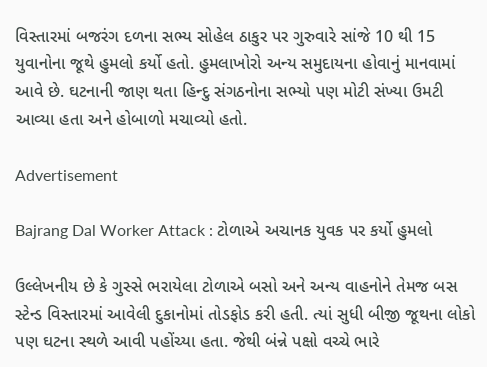વિસ્તારમાં બજરંગ દળના સભ્ય સોહેલ ઠાકુર પર ગુરુવારે સાંજે 10 થી 15 યુવાનોના જૂથે હુમલો કર્યો હતો. હુમલાખોરો અન્ય સમુદાયના હોવાનું માનવામાં આવે છે. ઘટનાની જાણ થતા હિન્દુ સંગઠનોના સભ્યો પણ મોટી સંખ્યા ઉમટી આવ્યા હતા અને હોબાળો મચાવ્યો હતો.

Advertisement

Bajrang Dal Worker Attack : ટોળાએ અચાનક યુવક પર કર્યો હુમલો

ઉલ્લેખનીય છે કે ગુસ્સે ભરાયેલા ટોળાએ બસો અને અન્ય વાહનોને તેમજ બસ સ્ટેન્ડ વિસ્તારમાં આવેલી દુકાનોમાં તોડફોડ કરી હતી. ત્યાં સુધી બીજી જૂથના લોકો પણ ઘટના સ્થળે આવી પહોંચ્યા હતા. જેથી બંન્ને પક્ષો વચ્ચે ભારે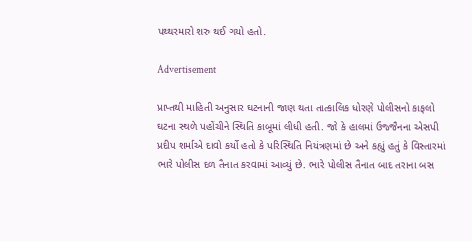પથ્થરમારો શરુ થઈ ગયો હતો.

Advertisement

પ્રાપ્તથી માહિતી અનુસાર ઘટનાની જાણ થતા તાત્કાલિક ધોરણે પોલીસનો કાફલો ઘટના સ્થળે પહોંચીને સ્થિતિ કાબૂમાં લીધી હતી. જો કે હાલમાં ઉજ્જૈનના એસપી પ્રદીપ શર્માએ દાવો કર્યો હતો કે પરિસ્થિતિ નિયંત્રણમાં છે અને કહ્યું હતું કે વિસ્તારમાં ભારે પોલીસ દળ તૈનાત કરવામાં આવ્યું છે. ભારે પોલીસ તૈનાત બાદ તરાના બસ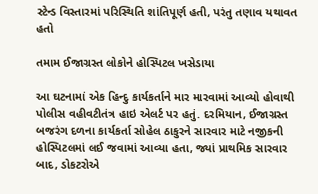સ્ટેન્ડ વિસ્તારમાં પરિસ્થિતિ શાંતિપૂર્ણ હતી, પરંતુ તણાવ યથાવત હતો

તમામ ઈજાગ્રસ્ત લોકોને હોસ્પિટલ ખસેડાયા

આ ઘટનામાં એક હિન્દુ કાર્યકર્તાને માર મારવામાં આવ્યો હોવાથી પોલીસ વહીવટીતંત્ર હાઇ એલર્ટ પર હતું. દરમિયાન, ઈજાગ્રસ્ત બજરંગ દળના કાર્યકર્તા સોહેલ ઠાકુરને સારવાર માટે નજીકની હોસ્પિટલમાં લઈ જવામાં આવ્યા હતા, જ્યાં પ્રાથમિક સારવાર બાદ, ડોકટરોએ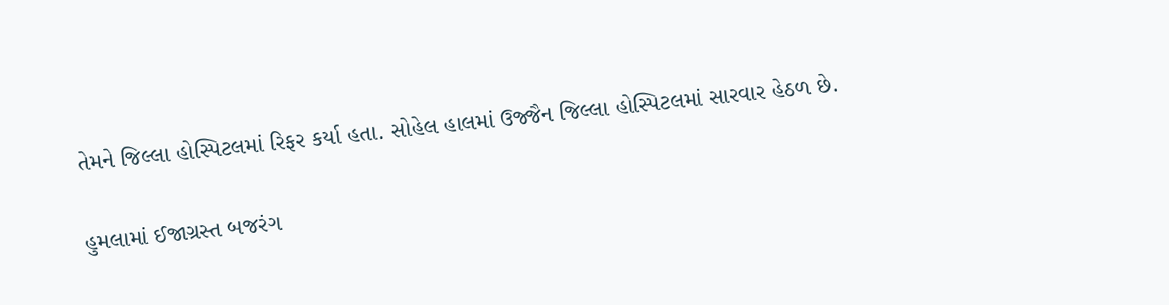તેમને જિલ્લા હોસ્પિટલમાં રિફર કર્યા હતા. સોહેલ હાલમાં ઉજ્જૈન જિલ્લા હોસ્પિટલમાં સારવાર હેઠળ છે.

હુમલામાં ઈજાગ્રસ્ત બજરંગ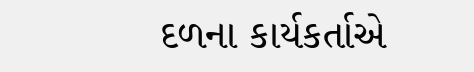દળના કાર્યકર્તાએ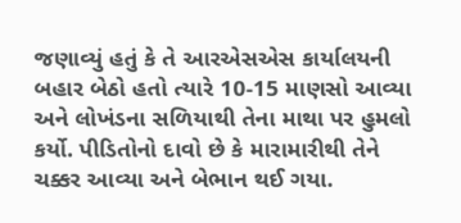જણાવ્યું હતું કે તે આરએસએસ કાર્યાલયની બહાર બેઠો હતો ત્યારે 10-15 માણસો આવ્યા અને લોખંડના સળિયાથી તેના માથા પર હુમલો કર્યો. પીડિતોનો દાવો છે કે મારામારીથી તેને ચક્કર આવ્યા અને બેભાન થઈ ગયા.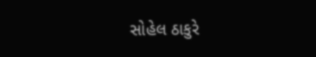સોહેલ ઠાકુરે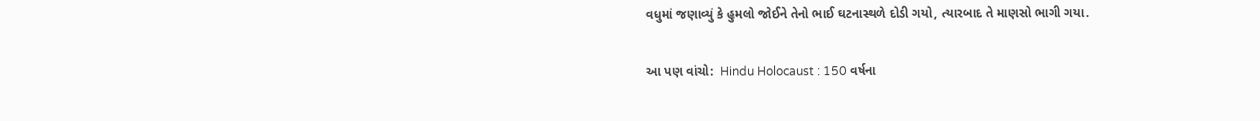વધુમાં જણાવ્યું કે હુમલો જોઈને તેનો ભાઈ ઘટનાસ્થળે દોડી ગયો, ત્યારબાદ તે માણસો ભાગી ગયા.

આ પણ વાંચો:  Hindu Holocaust : 150 વર્ષના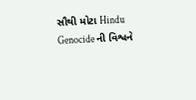સૌથી મોટા Hindu Genocide ની વિશ્વને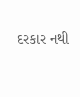દરકાર નથી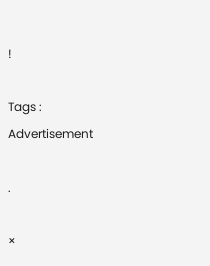!

Tags :
Advertisement

.

×